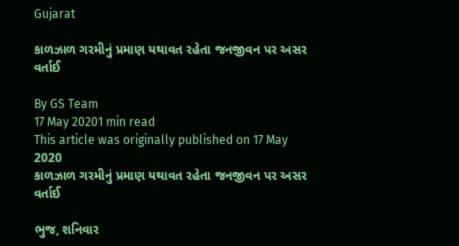Gujarat

કાળઝાળ ગરમીનું પ્રમાણ યથાવત રહેતા જનજીવન પર અસર વર્તાઈ

By GS Team
17 May 20201 min read
This article was originally published on 17 May 2020
કાળઝાળ ગરમીનું પ્રમાણ યથાવત રહેતા જનજીવન પર અસર વર્તાઈ

ભુજ, શનિવાર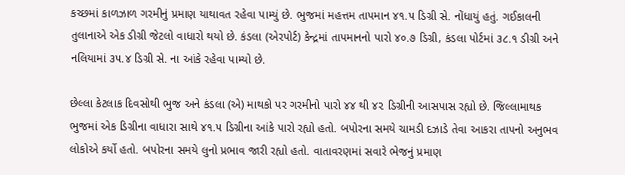કચ્છમાં કાળઝાળ ગરમીનું પ્રમાણ યાથાવત રહેવા પામ્યું છે. ભુજમાં મહત્તમ તાપમાન ૪૧.૫ ડિગ્રી સે. નોંધાયું હતું. ગઈકાલની તુલાનાએ એક ડીગ્રી જેટલો વાધારો થયો છે. કંડલા (એરપોર્ટ) કેન્દ્રમાં તાપમાનનો પારો ૪૦.૭ ડિગ્રી, કંડલા પોર્ટમાં ૩૮.૧ ડીગ્રી અને નલિયામાં ૩૫.૪ ડિગ્રી સે. ના આંકે રહેવા પામ્યો છે.

છેલ્લા કેટલાક દિવસોથી ભુજ અને કંડલા (એ) માથકો પર ગરમીનો પારો ૪૪ થી ૪૨ ડિગ્રીની આસપાસ રહ્યો છે. જિલ્લામાથક ભુજમાં એક ડિગ્રીના વાધારા સાથે ૪૧.૫ ડિગ્રીના આંકે પારો રહ્યો હતો. બપોરના સમયે ચામડી દઝાડે તેવા આકરા તાપનો અનુભવ લોકોએ કર્યો હતો. બપોરના સમયે લુનો પ્રભાવ જારી રહ્યો હતો. વાતાવરણમાં સવારે ભેજનું પ્રમાણ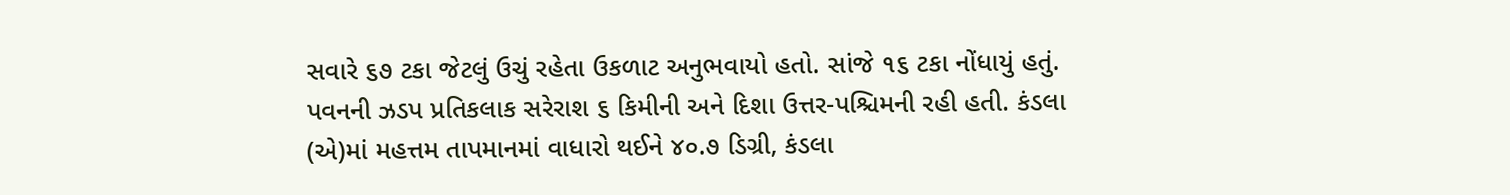સવારે ૬૭ ટકા જેટલું ઉચું રહેતા ઉકળાટ અનુભવાયો હતો. સાંજે ૧૬ ટકા નોંધાયું હતું. પવનની ઝડપ પ્રતિકલાક સરેરાશ ૬ કિમીની અને દિશા ઉત્તર-પશ્ચિમની રહી હતી. કંડલા (એ)માં મહત્તમ તાપમાનમાં વાધારો થઈને ૪૦.૭ ડિગ્રી, કંડલા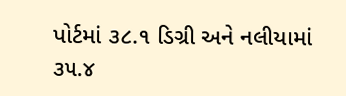પોર્ટમાં ૩૮.૧ ડિગ્રી અને નલીયામાં ૩૫.૪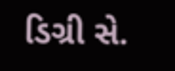ડિગ્રી સે.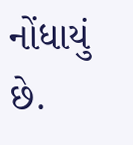નોંધાયું છે.